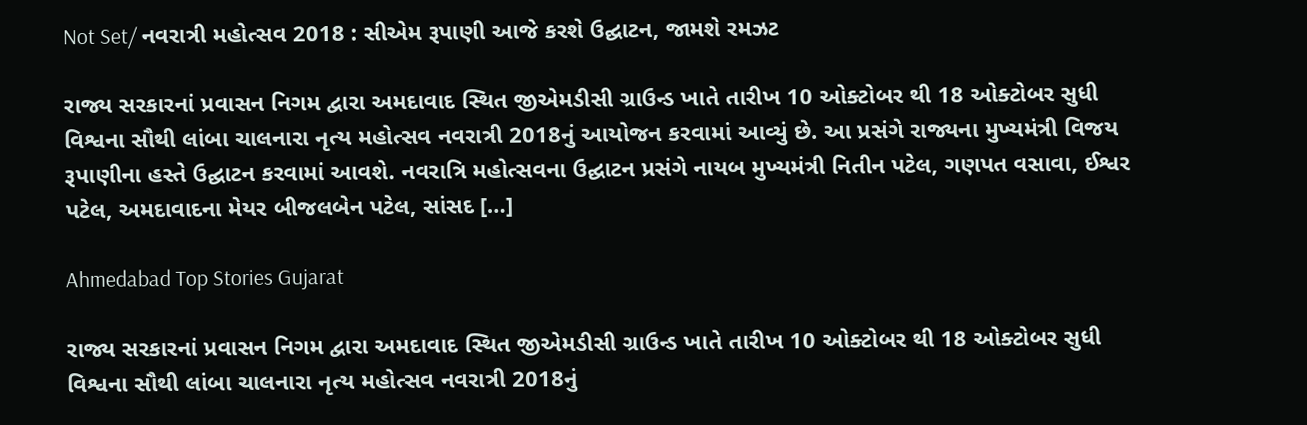Not Set/ નવરાત્રી મહોત્સવ 2018 : સીએમ રૂપાણી આજે કરશે ઉદ્ઘાટન, જામશે રમઝટ

રાજ્ય સરકારનાં પ્રવાસન નિગમ દ્વારા અમદાવાદ સ્થિત જીએમડીસી ગ્રાઉન્ડ ખાતે તારીખ 10 ઓક્ટોબર થી 18 ઓક્ટોબર સુધી વિશ્વના સૌથી લાંબા ચાલનારા નૃત્ય મહોત્સવ નવરાત્રી 2018નું આયોજન કરવામાં આવ્યું છે. આ પ્રસંગે રાજ્યના મુખ્યમંત્રી વિજય રૂપાણીના હસ્તે ઉદ્ઘાટન કરવામાં આવશે. નવરાત્રિ મહોત્સવના ઉદ્ઘાટન પ્રસંગે નાયબ મુખ્યમંત્રી નિતીન પટેલ, ગણપત વસાવા, ઈશ્વર પટેલ, અમદાવાદના મેયર બીજલબેન પટેલ, સાંસદ […]

Ahmedabad Top Stories Gujarat

રાજ્ય સરકારનાં પ્રવાસન નિગમ દ્વારા અમદાવાદ સ્થિત જીએમડીસી ગ્રાઉન્ડ ખાતે તારીખ 10 ઓક્ટોબર થી 18 ઓક્ટોબર સુધી વિશ્વના સૌથી લાંબા ચાલનારા નૃત્ય મહોત્સવ નવરાત્રી 2018નું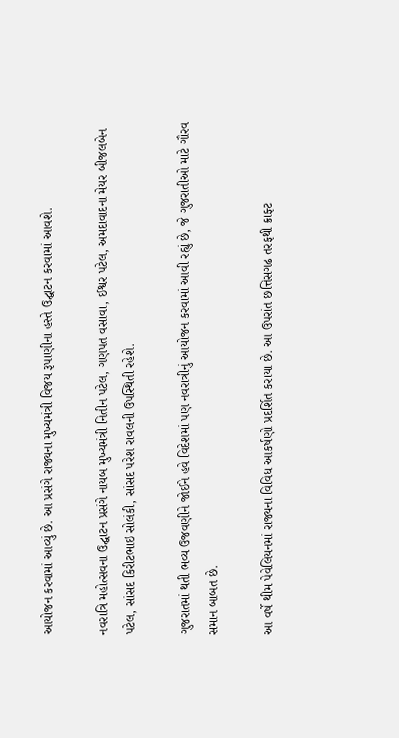આયોજન કરવામાં આવ્યું છે. આ પ્રસંગે રાજ્યના મુખ્યમંત્રી વિજય રૂપાણીના હસ્તે ઉદ્ઘાટન કરવામાં આવશે.

નવરાત્રિ મહોત્સવના ઉદ્ઘાટન પ્રસંગે નાયબ મુખ્યમંત્રી નિતીન પટેલ, ગણપત વસાવા, ઈશ્વર પટેલ, અમદાવાદના મેયર બીજલબેન પટેલ, સાંસદ કિરીટભાઇ સોલંકી, સાંસદ પરેશ રાવલની ઉપસ્થિતી રહેશે.

ગુજરાતમાં થતી ભવ્ય ઉજવણીને જોઈને હવે વિદેશમાં પણ નવરાત્રીનું આયોજન કરવામાં આવી રહ્યું છે, જે ગુજરાતીઓ માટે ગૌરવ સમાન બાબત છે.

આ વર્ષે થીમ પેવેલિયનમાં રાજ્યના વિવિધ આકર્ષણો પ્રદર્શિત કરાયા છે. આ ઉપરાંત છત્તિસગઢ તરફથી ક્રાફ્ટ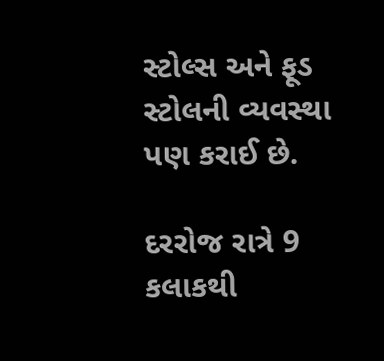સ્ટોલ્સ અને ફૂડ સ્ટોલની વ્યવસ્થા પણ કરાઈ છે.

દરરોજ રાત્રે 9 કલાકથી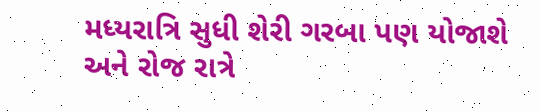મધ્યરાત્રિ સુધી શેરી ગરબા પણ યોજાશે અને રોજ રાત્રે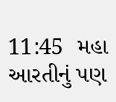11:45  મહા આરતીનું પણ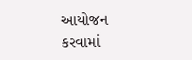આયોજન કરવામાં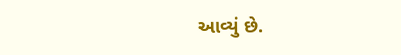આવ્યું છે.